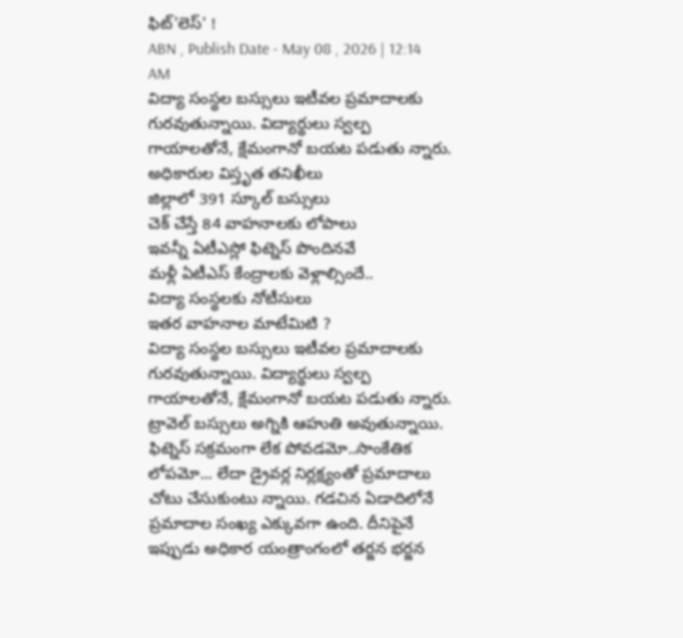ఫిట్'లెస్' !
ABN , Publish Date - May 08 , 2026 | 12:14 AM
విద్యా సంస్థల బస్సులు ఇటీవల ప్రమాదాలకు గురవుతున్నాయి. విద్యార్థులు స్వల్ప గాయాలతోనే, క్షేమంగానో బయట పడుతు న్నారు.
అధికారుల విస్తృత తనిఖీలు
జిల్లాలో 391 స్కూల్ బస్సులు
చెక్ చేస్తే 84 వాహనాలకు లోపాలు
ఇవన్నీ ఏటీఎస్లో ఫిట్నెస్ పొందినవే
మళ్లీ ఏటీఎస్ కేంద్రాలకు వెళ్లాల్సిందే..
విద్యా సంస్థలకు నోటీసులు
ఇతర వాహనాల మాటేమిటి ?
విద్యా సంస్థల బస్సులు ఇటీవల ప్రమాదాలకు గురవుతున్నాయి. విద్యార్థులు స్వల్ప గాయాలతోనే, క్షేమంగానో బయట పడుతు న్నారు. ట్రావెల్ బస్సులు అగ్నికి ఆహుతి అవుతున్నాయి. ఫిట్నెస్ సక్రమంగా లేక పోవడమో..సాంకేతిక లోపమో... లేదా డ్రైవర్ల నిర్లక్ష్యంతో ప్రమాదాలు చోటు చేసుకుంటు న్నాయి. గడచిన ఏడాదిలోనే ప్రమాదాల సంఖ్య ఎక్కువగా ఉంది. దీనిపైనే ఇప్పుడు అధికార యంత్రాంగంలో తర్జన భర్జన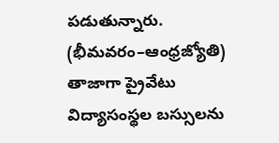పడుతున్నారు.
(భీమవరం–ఆంధ్రజ్యోతి)
తాజాగా ప్రైవేటు విద్యాసంస్థల బస్సులను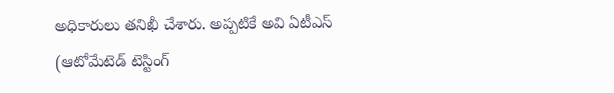అధికారులు తనిఖీ చేశారు. అప్పటికే అవి ఏటీఎస్ (ఆటోమేటెడ్ టెస్టింగ్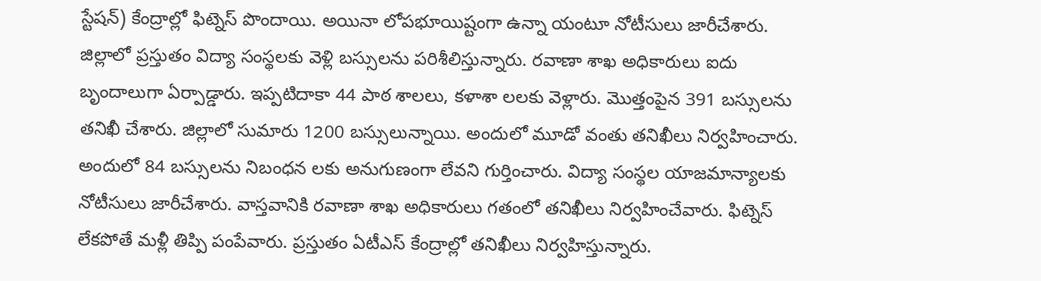స్టేషన్) కేంద్రాల్లో ఫిట్నెస్ పొందాయి. అయినా లోపభూయిష్టంగా ఉన్నా యంటూ నోటీసులు జారీచేశారు. జిల్లాలో ప్రస్తుతం విద్యా సంస్థలకు వెళ్లి బస్సులను పరిశీలిస్తున్నారు. రవాణా శాఖ అధికారులు ఐదు బృందాలుగా ఏర్పాడ్డారు. ఇప్పటిదాకా 44 పాఠ శాలలు, కళాశా లలకు వెళ్లారు. మొత్తంపైన 391 బస్సులను తనిఖీ చేశారు. జిల్లాలో సుమారు 1200 బస్సులున్నాయి. అందులో మూడో వంతు తనిఖీలు నిర్వహించారు. అందులో 84 బస్సులను నిబంధన లకు అనుగుణంగా లేవని గుర్తించారు. విద్యా సంస్థల యాజమాన్యాలకు నోటీసులు జారీచేశారు. వాస్తవానికి రవాణా శాఖ అధికారులు గతంలో తనిఖీలు నిర్వహించేవారు. ఫిట్నెస్ లేకపోతే మళ్లీ తిప్పి పంపేవారు. ప్రస్తుతం ఏటీఎస్ కేంద్రాల్లో తనిఖీలు నిర్వహిస్తున్నారు.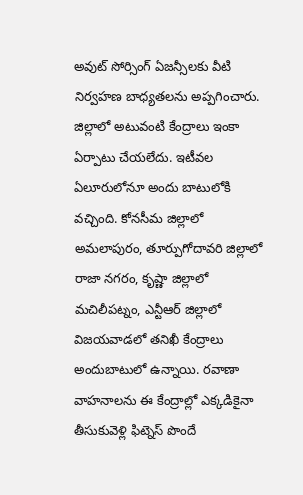అవుట్ సోర్సింగ్ ఏజన్సీలకు వీటి నిర్వహణ బాధ్యతలను అప్పగించారు. జిల్లాలో అటువంటి కేంద్రాలు ఇంకా ఏర్పాటు చేయలేదు. ఇటీవల ఏలూరులోనూ అందు బాటులోకి వచ్చింది. కోనసీమ జిల్లాలో అమలాపురం, తూర్పుగోదావరి జిల్లాలో రాజా నగరం, కృష్ణా జిల్లాలో మచిలీపట్నం, ఎన్టీఆర్ జిల్లాలో విజయవాడలో తనిఖీ కేంద్రాలు అందుబాటులో ఉన్నాయి. రవాణా వాహనాలను ఈ కేంద్రాల్లో ఎక్కడికైనా తీసుకువెళ్లి ఫిట్నెస్ పొందే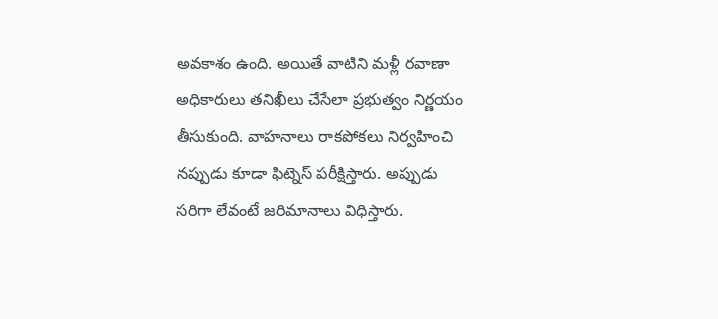అవకాశం ఉంది. అయితే వాటిని మళ్లీ రవాణా అధికారులు తనిఖీలు చేసేలా ప్రభుత్వం నిర్ణయం తీసుకుంది. వాహనాలు రాకపోకలు నిర్వహించి నప్పుడు కూడా ఫిట్నెస్ పరీక్షిస్తారు. అప్పుడు సరిగా లేవంటే జరిమానాలు విధిస్తారు.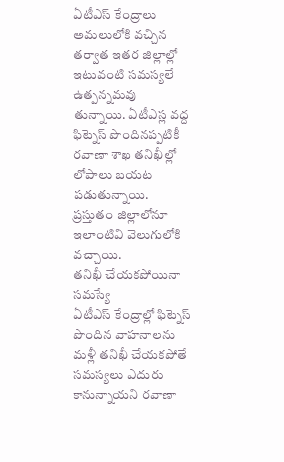ఏటీఎస్ కేంద్రాలు అమలులోకి వచ్చిన తర్వాత ఇతర జిల్లాల్లో ఇటువంటి సమస్యలే ఉత్పన్నమవు తున్నాయి. ఏటీఎస్ల వద్ద ఫిట్నెస్ పొందినప్పటికీ రవాణా శాఖ తనిఖీల్లో లోపాలు బయట పడుతున్నాయి. ప్రస్తుతం జిల్లాలోనూ ఇలాంటివి వెలుగులోకి వచ్చాయి.
తనిఖీ చేయకపోయినా సమస్యే
ఏటీఎస్ కేంద్రాల్లో ఫిట్నెస్ పొందిన వాహనాలను మళ్లీ తనిఖీ చేయకపోతే సమస్యలు ఎదురు కానున్నాయని రవాణా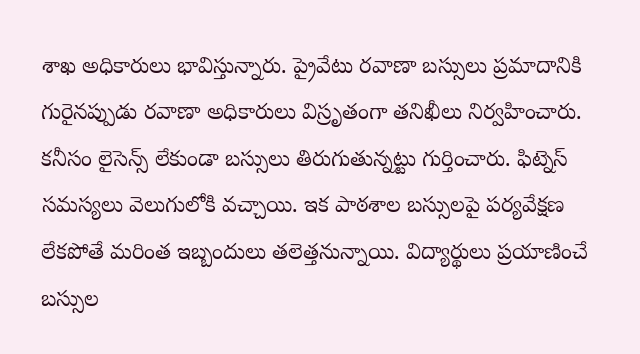శాఖ అధికారులు భావిస్తున్నారు. ప్రైవేటు రవాణా బస్సులు ప్రమాదానికి గురైనప్పుడు రవాణా అధికారులు విస్రృతంగా తనిఖీలు నిర్వహించారు. కనీసం లైసెన్స్ లేకుండా బస్సులు తిరుగుతున్నట్టు గుర్తించారు. ఫిట్నెస్ సమస్యలు వెలుగులోకి వచ్చాయి. ఇక పాఠశాల బస్సులపై పర్యవేక్షణ లేకపోతే మరింత ఇబ్బందులు తలెత్తనున్నాయి. విద్యార్థులు ప్రయాణించే బస్సుల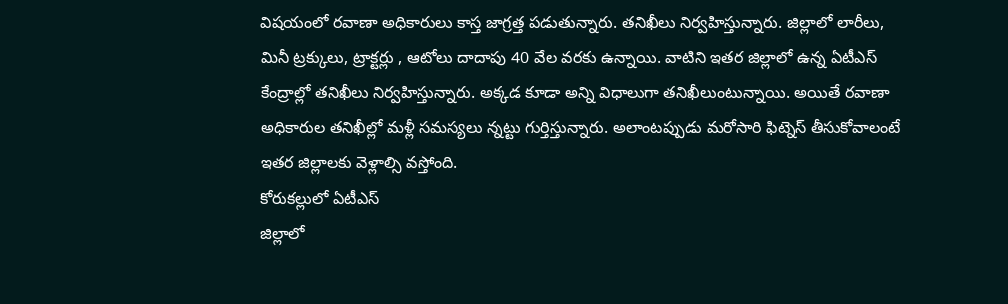విషయంలో రవాణా అధికారులు కాస్త జాగ్రత్త పడుతున్నారు. తనిఖీలు నిర్వహిస్తున్నారు. జిల్లాలో లారీలు, మినీ ట్రక్కులు, ట్రాక్టర్లు , ఆటోలు దాదాపు 40 వేల వరకు ఉన్నాయి. వాటిని ఇతర జిల్లాలో ఉన్న ఏటీఎస్ కేంద్రాల్లో తనిఖీలు నిర్వహిస్తున్నారు. అక్కడ కూడా అన్ని విధాలుగా తనిఖీలుంటున్నాయి. అయితే రవాణా అధికారుల తనిఖీల్లో మళ్లీ సమస్యలు న్నట్టు గుర్తిస్తున్నారు. అలాంటప్పుడు మరోసారి ఫిట్నెస్ తీసుకోవాలంటే ఇతర జిల్లాలకు వెళ్లాల్సి వస్తోంది.
కోరుకల్లులో ఏటీఎస్
జిల్లాలో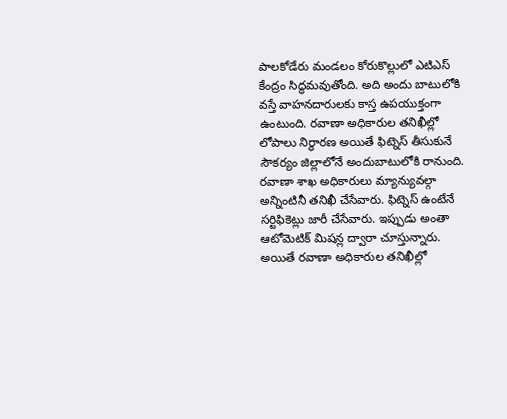పాలకోడేరు మండలం కోరుకొల్లులో ఎటిఎస్ కేంద్రం సిద్ధమవుతోంది. అది అందు బాటులోకి వస్తే వాహనదారులకు కాస్త ఉపయుక్తంగా ఉంటుంది. రవాణా అధికారుల తనిఖీల్లో లోపాలు నిర్ధారణ అయితే ఫిట్నెస్ తీసుకునే సౌకర్యం జిల్లాలోనే అందుబాటులోకి రానుంది. రవాణా శాఖ అధికారులు మ్యాన్యువల్గా అన్నింటినీ తనిఖీ చేసేవారు. ఫిట్నెస్ ఉంటేనే సర్టిఫికెట్లు జారీ చేసేవారు. ఇప్పుడు అంతా ఆటోమెటిక్ మిషన్ల ద్వారా చూస్తున్నారు. అయితే రవాణా అధికారుల తనిఖీల్లో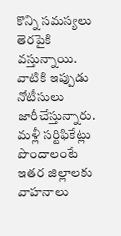కొన్ని సమస్యలు తెరపైకి వస్తున్నాయి. వాటికి ఇప్పుడు నోటీసులు జారీచేస్తున్నారు. మళ్లీ సర్టిఫికేట్లు పొందాలంటే ఇతర జిల్లాలకు వాహనాలు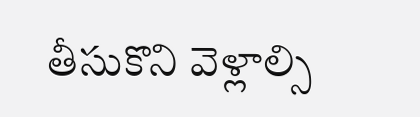తీసుకొని వెళ్లాల్సి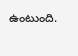ఉంటుంది.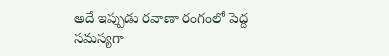అదే ఇప్పుడు రవాణా రంగంలో పెద్ద సమస్యగా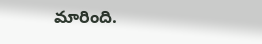మారింది.